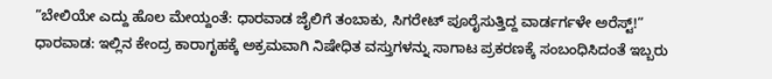”ಬೇಲಿಯೇ ಎದ್ದು ಹೊಲ ಮೇಯ್ದಂತೆ: ಧಾರವಾಡ ಜೈಲಿಗೆ ತಂಬಾಕು, ಸಿಗರೇಟ್ ಪೂರೈಸುತ್ತಿದ್ದ ವಾರ್ಡರ್ಗಳೇ ಅರೆಸ್ಟ್!”
ಧಾರವಾಡ: ಇಲ್ಲಿನ ಕೇಂದ್ರ ಕಾರಾಗೃಹಕ್ಕೆ ಅಕ್ರಮವಾಗಿ ನಿಷೇಧಿತ ವಸ್ತುಗಳನ್ನು ಸಾಗಾಟ ಪ್ರಕರಣಕ್ಕೆ ಸಂಬಂಧಿಸಿದಂತೆ ಇಬ್ಬರು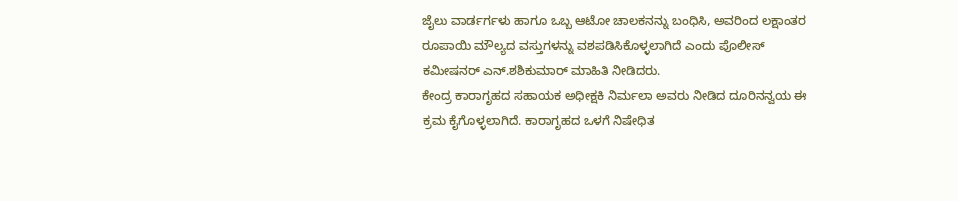ಜೈಲು ವಾರ್ಡರ್ಗಳು ಹಾಗೂ ಒಬ್ಬ ಆಟೋ ಚಾಲಕನನ್ನು ಬಂಧಿಸಿ, ಅವರಿಂದ ಲಕ್ಷಾಂತರ ರೂಪಾಯಿ ಮೌಲ್ಯದ ವಸ್ತುಗಳನ್ನು ವಶಪಡಿಸಿಕೊಳ್ಳಲಾಗಿದೆ ಎಂದು ಪೊಲೀಸ್ ಕಮೀಷನರ್ ಎನ್.ಶಶಿಕುಮಾರ್ ಮಾಹಿತಿ ನೀಡಿದರು.
ಕೇಂದ್ರ ಕಾರಾಗೃಹದ ಸಹಾಯಕ ಅಧೀಕ್ಷಕಿ ನಿರ್ಮಲಾ ಅವರು ನೀಡಿದ ದೂರಿನನ್ವಯ ಈ ಕ್ರಮ ಕೈಗೊಳ್ಳಲಾಗಿದೆ. ಕಾರಾಗೃಹದ ಒಳಗೆ ನಿಷೇಧಿತ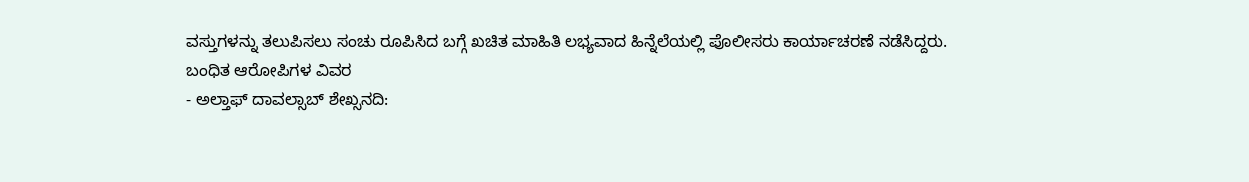ವಸ್ತುಗಳನ್ನು ತಲುಪಿಸಲು ಸಂಚು ರೂಪಿಸಿದ ಬಗ್ಗೆ ಖಚಿತ ಮಾಹಿತಿ ಲಭ್ಯವಾದ ಹಿನ್ನೆಲೆಯಲ್ಲಿ ಪೊಲೀಸರು ಕಾರ್ಯಾಚರಣೆ ನಡೆಸಿದ್ದರು.
ಬಂಧಿತ ಆರೋಪಿಗಳ ವಿವರ
- ಅಲ್ತಾಫ್ ದಾವಲ್ಸಾಬ್ ಶೇಖ್ಸನದಿ: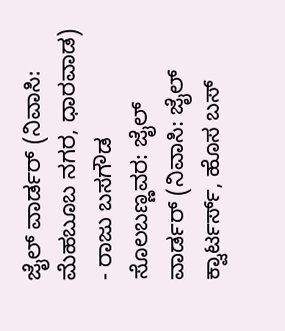ಜೈಲ್ ವಾರ್ಡರ್ (ನಿವಾಸಿ: ಮೆಹಬೂಬ ನಗರ, ಧಾರವಾಡ)
- ರಾಜು ಬಸಗೌಡ ಸೊಲಬಣ್ಣವರ: ಜೈಲ್ ವಾರ್ಡರ್ (ನಿವಾಸಿ: ಜೈಲ್ ಕ್ವಾರ್ಟರ್ಸ್, ಹೊಸ ಬಸ್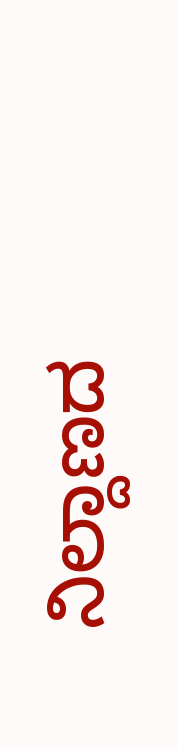ನಿಲ್ದಾಣದ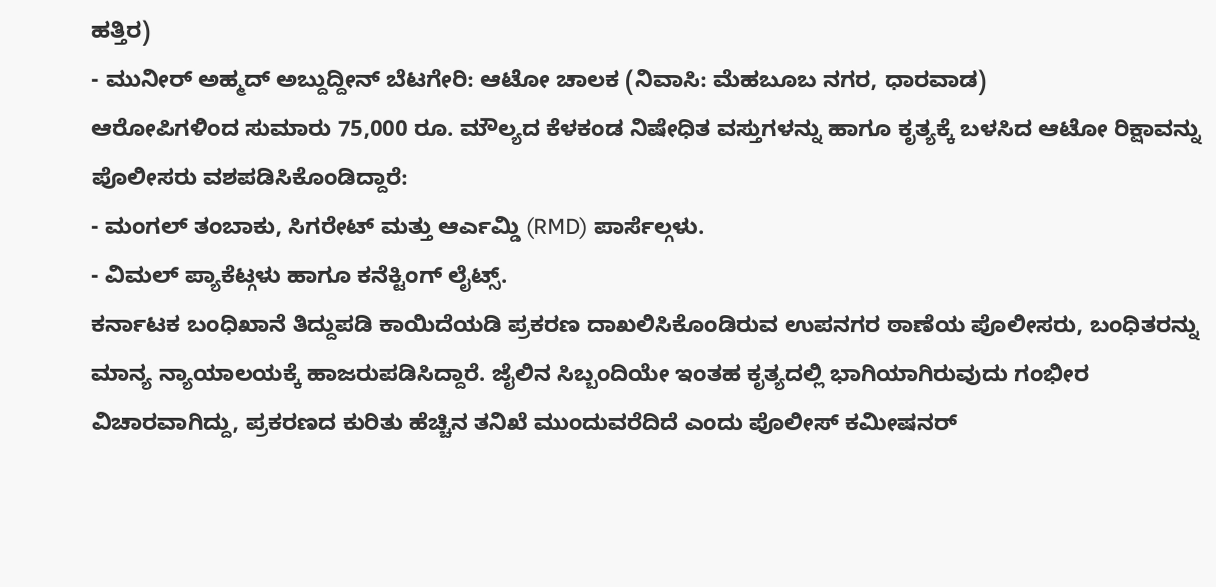ಹತ್ತಿರ)
- ಮುನೀರ್ ಅಹ್ಮದ್ ಅಬ್ದುದ್ದೀನ್ ಬೆಟಗೇರಿ: ಆಟೋ ಚಾಲಕ (ನಿವಾಸಿ: ಮೆಹಬೂಬ ನಗರ, ಧಾರವಾಡ)
ಆರೋಪಿಗಳಿಂದ ಸುಮಾರು 75,000 ರೂ. ಮೌಲ್ಯದ ಕೆಳಕಂಡ ನಿಷೇಧಿತ ವಸ್ತುಗಳನ್ನು ಹಾಗೂ ಕೃತ್ಯಕ್ಕೆ ಬಳಸಿದ ಆಟೋ ರಿಕ್ಷಾವನ್ನು ಪೊಲೀಸರು ವಶಪಡಿಸಿಕೊಂಡಿದ್ದಾರೆ:
- ಮಂಗಲ್ ತಂಬಾಕು, ಸಿಗರೇಟ್ ಮತ್ತು ಆರ್ಎಮ್ಡಿ (RMD) ಪಾರ್ಸೆಲ್ಗಳು.
- ವಿಮಲ್ ಪ್ಯಾಕೆಟ್ಗಳು ಹಾಗೂ ಕನೆಕ್ಟಿಂಗ್ ಲೈಟ್ಸ್.
ಕರ್ನಾಟಕ ಬಂಧಿಖಾನೆ ತಿದ್ದುಪಡಿ ಕಾಯಿದೆಯಡಿ ಪ್ರಕರಣ ದಾಖಲಿಸಿಕೊಂಡಿರುವ ಉಪನಗರ ಠಾಣೆಯ ಪೊಲೀಸರು, ಬಂಧಿತರನ್ನು ಮಾನ್ಯ ನ್ಯಾಯಾಲಯಕ್ಕೆ ಹಾಜರುಪಡಿಸಿದ್ದಾರೆ. ಜೈಲಿನ ಸಿಬ್ಬಂದಿಯೇ ಇಂತಹ ಕೃತ್ಯದಲ್ಲಿ ಭಾಗಿಯಾಗಿರುವುದು ಗಂಭೀರ ವಿಚಾರವಾಗಿದ್ದು, ಪ್ರಕರಣದ ಕುರಿತು ಹೆಚ್ಚಿನ ತನಿಖೆ ಮುಂದುವರೆದಿದೆ ಎಂದು ಪೊಲೀಸ್ ಕಮೀಷನರ್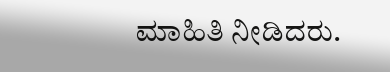ಮಾಹಿತಿ ನೀಡಿದರು.